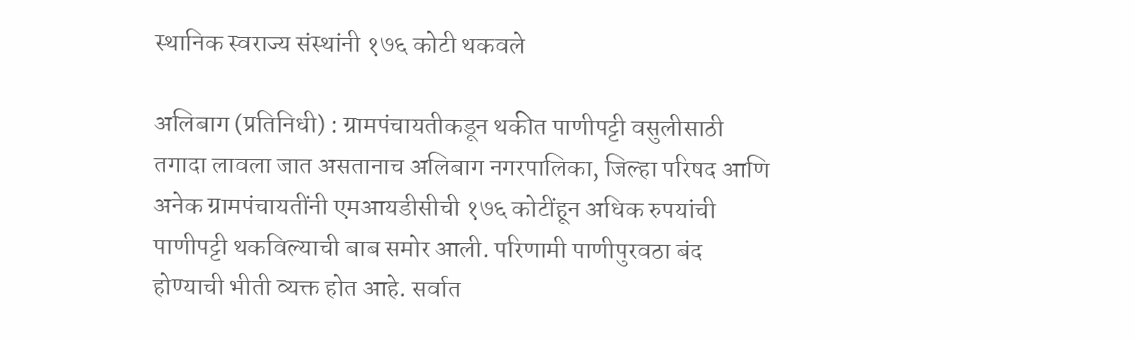स्थानिक स्वराज्य संस्थांनी १७६ कोटी थकवले

अलिबाग (प्रतिनिधी) : ग्रामपंचायतीकडून थकीत पाणीपट्टी वसुलीसाठी तगादा लावला जात असतानाच अलिबाग नगरपालिका, जिल्हा परिषद आणि अनेक ग्रामपंचायतींनी एमआयडीसीची १७६ कोटींहून अधिक रुपयांची पाणीपट्टी थकविल्याची बाब समोर आली. परिणामी पाणीपुरवठा बंद होण्याची भीती व्यक्त होत आहे. सर्वात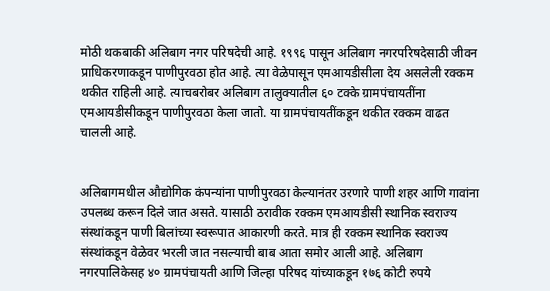मोठी थकबाकी अलिबाग नगर परिषदेची आहे. १९९६ पासून अलिबाग नगरपरिषदेसाठी जीवन प्राधिकरणाकडून पाणीपुरवठा होत आहे. त्या वेळेपासून एमआयडीसीला देय असलेली रक्कम थकीत राहिली आहे. त्याचबरोबर अलिबाग तालुक्यातील ६० टक्के ग्रामपंचायतींना एमआयडीसीकडून पाणीपुरवठा केला जातो. या ग्रामपंचायतींकडून थकीत रक्कम वाढत चालली आहे.


अलिबागमधील औद्योगिक कंपन्यांना पाणीपुरवठा केल्यानंतर उरणारे पाणी शहर आणि गावांना उपलब्ध करून दिले जात असते. यासाठी ठरावीक रक्कम एमआयडीसी स्थानिक स्वराज्य संस्थांकडून पाणी बिलांच्या स्वरूपात आकारणी करते. मात्र ही रक्कम स्थानिक स्वराज्य संस्थांकडून वेळेवर भरली जात नसल्याची बाब आता समोर आली आहे. अलिबाग नगरपालिकेसह ४० ग्रामपंचायती आणि जिल्हा परिषद यांच्याकडून १७६ कोटी रुपये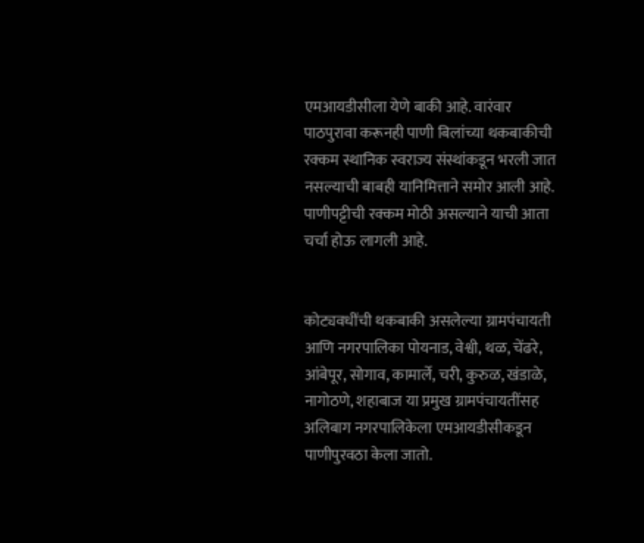एमआयडीसीला येणे बाकी आहे. वारंवार पाठपुरावा करूनही पाणी बिलांच्या थकबाकीची रक्कम स्थानिक स्वराज्य संस्थांकडून भरली जात नसल्याची बाबही यानिमित्ताने समोर आली आहे. पाणीपट्टीची रक्कम मोठी असल्याने याची आता चर्चा होऊ लागली आहे.


कोट्यवधींची थकबाकी असलेल्या ग्रामपंचायती आणि नगरपालिका पोयनाड, वेश्वी, थळ, चेंढरे, आंबेपूर, सोगाव, कामार्ले, चरी, कुरुळ, खंडाळे, नागोठणे, शहाबाज या प्रमुख ग्रामपंचायतींसह अलिबाग नगरपालिकेला एमआयडीसीकडून पाणीपुरवठा केला जातो.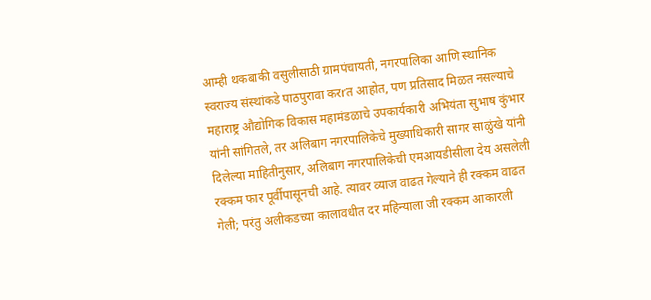आम्ही थकबाकी वसुलीसाठी ग्रामपंचायती, नगरपालिका आणि स्थानिक स्वराज्य संस्थांकडे पाठपुरावा करrत आहोत, पण प्रतिसाद मिळत नसल्याचे महाराष्ट्र औद्योगिक विकास महामंडळाचे उपकार्यकारी अभियंता सुभाष कुंभार यांनी सांगितले, तर अलिबाग नगरपालिकेचे मुख्याधिकारी सागर साळुंखे यांनी दिलेल्या माहितीनुसार, अलिबाग नगरपालिकेची एमआयडीसीला देय असलेली रक्कम फार पूर्वीपासूनची आहे. त्यावर व्याज वाढत गेल्याने ही रक्कम वाढत गेली; परंतु अलीकडच्या कालावधीत दर महिन्याला जी रक्कम आकारली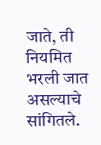जाते, ती नियमित भरली जात असल्याचे सांगितले.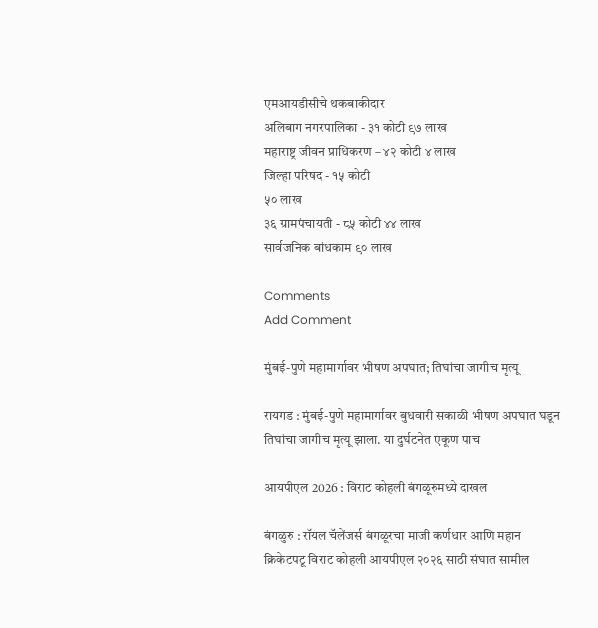एमआयडीसीचे थकबाकीदार
अलिबाग नगरपालिका - ३१ कोटी ९७ लाख
महाराष्ट्र जीवन प्राधिकरण – ४२ कोटी ४ लाख
जिल्हा परिषद - १५ कोटी
५० लाख
३६ ग्रामपंचायती - ८५ कोटी ४४ लाख
सार्वजनिक बांधकाम ९० लाख

Comments
Add Comment

मुंबई-पुणे महामार्गावर भीषण अपघात; तिघांचा जागीच मृत्यू

रायगड : मुंबई-पुणे महामार्गावर बुधवारी सकाळी भीषण अपघात घडून तिघांचा जागीच मृत्यू झाला. या दुर्घटनेत एकूण पाच

आयपीएल 2026 : विराट कोहली बंगळूरुमध्ये दाखल

बंगळुरु : रॉयल चॅलेंजर्स बंगळूरचा माजी कर्णधार आणि महान क्रिकेटपटू विराट कोहली आयपीएल २०२६ साठी संघात सामील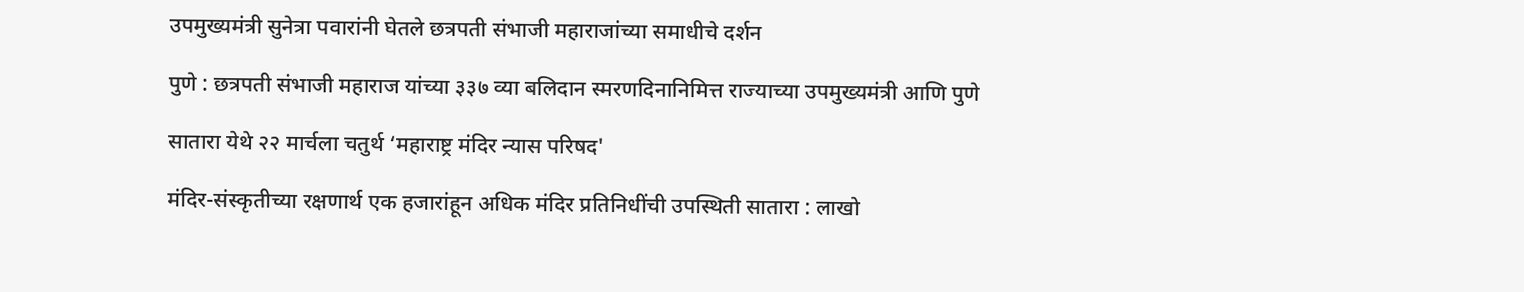उपमुख्यमंत्री सुनेत्रा पवारांनी घेतले छत्रपती संभाजी महाराजांच्या समाधीचे दर्शन

पुणे : छत्रपती संभाजी महाराज यांच्या ३३७ व्या बलिदान स्मरणदिनानिमित्त राज्याच्या उपमुख्यमंत्री आणि पुणे

सातारा येथे २२ मार्चला चतुर्थ ‘महाराष्ट्र मंदिर न्यास परिषद'

मंदिर-संस्कृतीच्या रक्षणार्थ एक हजारांहून अधिक मंदिर प्रतिनिधींची उपस्थिती सातारा : लाखो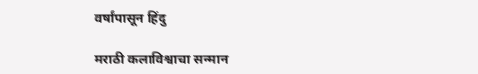वर्षांपासून हिंदु

मराठी कलाविश्वाचा सन्मान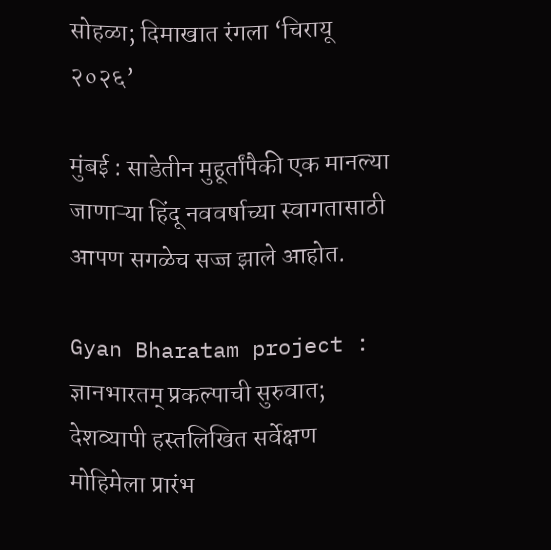सोहळा; दिमाखात रंगला ‘चिरायू २०२६’

मुंबई : साडेतीन मुहूर्तांपैकी एक मानल्या जाणाऱ्या हिंदू नववर्षाच्या स्वागतासाठी आपण सगळेच सज्ज झाले आहोत.

Gyan Bharatam project : ज्ञानभारतम् प्रकल्पाची सुरुवात; देशव्यापी हस्तलिखित सर्वेक्षण मोहिमेला प्रारंभ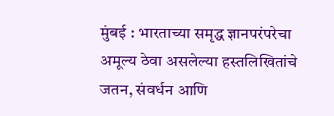मुंबई : भारताच्या समृद्ध ज्ञानपरंपरेचा अमूल्य ठेवा असलेल्या हस्तलिखितांचे जतन, संवर्धन आणि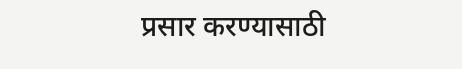प्रसार करण्यासाठी